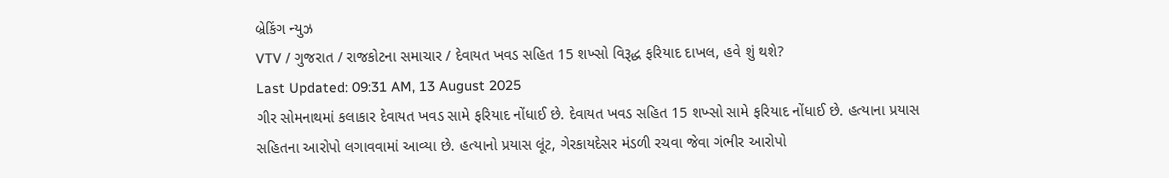બ્રેકિંગ ન્યુઝ
VTV / ગુજરાત / રાજકોટના સમાચાર / દેવાયત ખવડ સહિત 15 શખ્સો વિરૂદ્ધ ફરિયાદ દાખલ, હવે શું થશે?
Last Updated: 09:31 AM, 13 August 2025
ગીર સોમનાથમાં કલાકાર દેવાયત ખવડ સામે ફરિયાદ નોંધાઈ છે. દેવાયત ખવડ સહિત 15 શખ્સો સામે ફરિયાદ નોંધાઈ છે. હત્યાના પ્રયાસ સહિતના આરોપો લગાવવામાં આવ્યા છે. હત્યાનો પ્રયાસ લૂંટ, ગેરકાયદેસર મંડળી રચવા જેવા ગંભીર આરોપો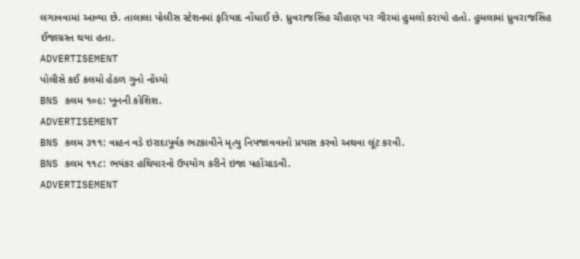લગાવવામાં આવ્યા છે. તાલાલા પોલીસ સ્ટેશનમાં ફરિયાદ નોંધાઈ છે. ધ્રુવરાજસિંહ ચૌહાણ પર ગીરમાં હુમલો કરાયો હતો. હુમલામાં ધ્રુવરાજસિંહ ઈજાગ્રસ્ત થયા હતા.
ADVERTISEMENT
પોલીસે કઈ કલમો હેઠળ ગુનો નોંધ્યો
BNS કલમ ૧૦૯: ખૂનની કોશિશ.
ADVERTISEMENT
BNS કલમ ૩૧૧: વાહન વડે ઇરાદાપૂર્વક ભટકાવીને મૃત્યુ નિપજાવવાનો પ્રયાસ કરવો અથવા લૂંટ કરવી.
BNS કલમ ૧૧૮: ભયંકર હથિયારનો ઉપયોગ કરીને ઇજા પહોંચાડવી.
ADVERTISEMENT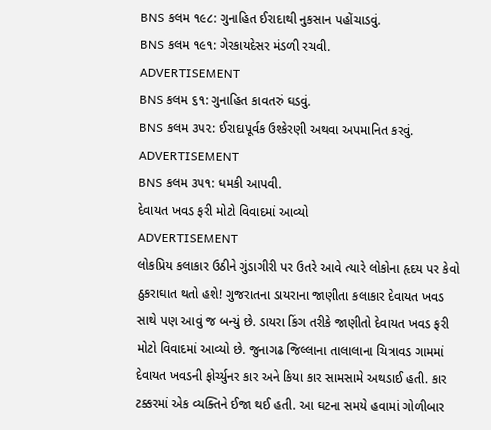BNS કલમ ૧૯૮: ગુનાહિત ઈરાદાથી નુકસાન પહોંચાડવું.
BNS કલમ ૧૯૧: ગેરકાયદેસર મંડળી રચવી.
ADVERTISEMENT
BNS કલમ ૬૧: ગુનાહિત કાવતરું ઘડવું.
BNS કલમ ૩૫૨: ઈરાદાપૂર્વક ઉશ્કેરણી અથવા અપમાનિત કરવું.
ADVERTISEMENT
BNS કલમ ૩૫૧: ધમકી આપવી.
દેવાયત ખવડ ફરી મોટો વિવાદમાં આવ્યો
ADVERTISEMENT
લોકપ્રિય કલાકાર ઉઠીને ગુંડાગીરી પર ઉતરે આવે ત્યારે લોકોના હૃદય પર કેવો ઠુકરાઘાત થતો હશે! ગુજરાતના ડાયરાના જાણીતા કલાકાર દેવાયત ખવડ સાથે પણ આવું જ બન્યું છે. ડાયરા કિંગ તરીકે જાણીતો દેવાયત ખવડ ફરી મોટો વિવાદમાં આવ્યો છે. જુનાગઢ જિલ્લાના તાલાલાના ચિત્રાવડ ગામમાં દેવાયત ખવડની ફોર્ચ્યુનર કાર અને કિયા કાર સામસામે અથડાઈ હતી. કાર ટક્કરમાં એક વ્યક્તિને ઈજા થઈ હતી. આ ઘટના સમયે હવામાં ગોળીબાર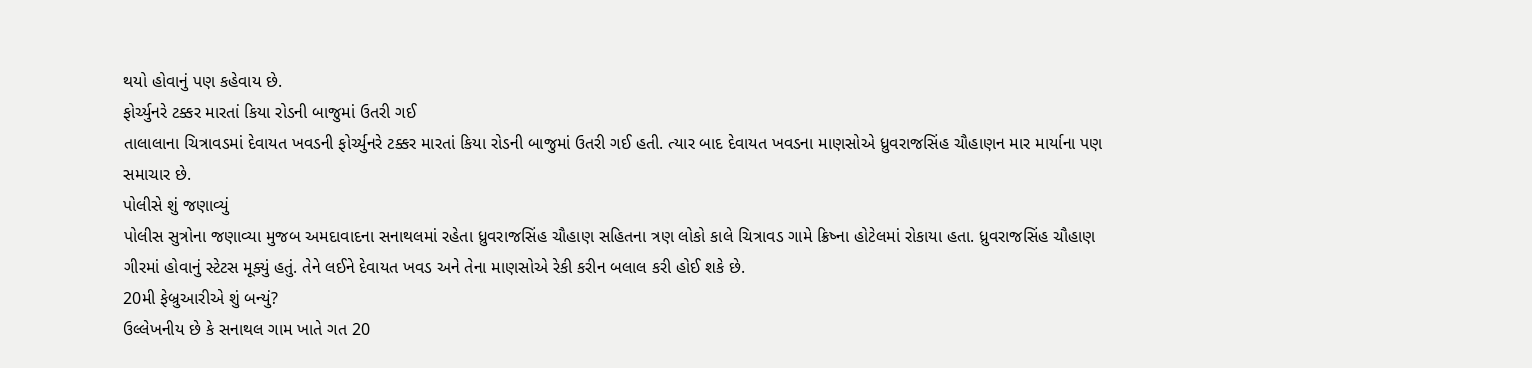થયો હોવાનું પણ કહેવાય છે.
ફોર્ચ્યુનરે ટક્કર મારતાં કિયા રોડની બાજુમાં ઉતરી ગઈ
તાલાલાના ચિત્રાવડમાં દેવાયત ખવડની ફોર્ચ્યુનરે ટક્કર મારતાં કિયા રોડની બાજુમાં ઉતરી ગઈ હતી. ત્યાર બાદ દેવાયત ખવડના માણસોએ ધ્રુવરાજસિંહ ચૌહાણન માર માર્યાના પણ સમાચાર છે.
પોલીસે શું જણાવ્યું
પોલીસ સુત્રોના જણાવ્યા મુજબ અમદાવાદના સનાથલમાં રહેતા ધ્રુવરાજસિંહ ચૌહાણ સહિતના ત્રણ લોકો કાલે ચિત્રાવડ ગામે ક્રિષ્ના હોટેલમાં રોકાયા હતા. ધ્રુવરાજસિંહ ચૌહાણ ગીરમાં હોવાનું સ્ટેટસ મૂક્યું હતું. તેને લઈને દેવાયત ખવડ અને તેના માણસોએ રેકી કરીન બલાલ કરી હોઈ શકે છે.
20મી ફેબ્રુઆરીએ શું બન્યું?
ઉલ્લેખનીય છે કે સનાથલ ગામ ખાતે ગત 20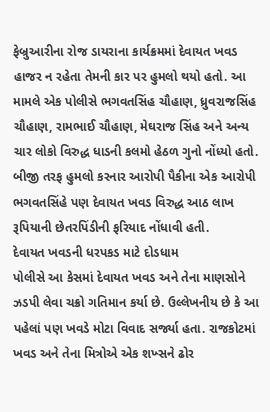ફેબ્રુઆરીના રોજ ડાયરાના કાર્યક્રમમાં દેવાયત ખવડ હાજર ન રહેતા તેમની કાર પર હુમલો થયો હતો. આ મામલે એક પોલીસે ભગવતસિંહ ચૌહાણ, ધ્રુવરાજસિંહ ચૌહાણ, રામભાઈ ચૌહાણ, મેઘરાજ સિંહ અને અન્ય ચાર લોકો વિરુદ્ધ ધાડની કલમો હેઠળ ગુનો નોંધ્યો હતો. બીજી તરફ હુમલો કરનાર આરોપી પૈકીના એક આરોપી ભગવતસિંહે પણ દેવાયત ખવડ વિરુદ્ધ આઠ લાખ રૂપિયાની છેતરપિંડીની ફરિયાદ નોંધાવી હતી.
દેવાયત ખવડની ધરપકડ માટે દોડધામ
પોલીસે આ કેસમાં દેવાયત ખવડ અને તેના માણસોને ઝડપી લેવા ચક્રો ગતિમાન કર્યા છે. ઉલ્લેખનીય છે કે આ પહેલાં પણ ખવડે મોટા વિવાદ સર્જ્યા હતા. રાજકોટમાં ખવડ અને તેના મિત્રોએ એક શખ્સને ઢોર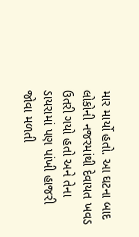માર માર્યો હતો. આ ઘટના બાદ લોકોની નજરમાંથી દેવાયત ખવડ ઉતરી ગયો હતો અને તેના ડાયરામાં પણ પાંખી હાજરી જોવા મળતી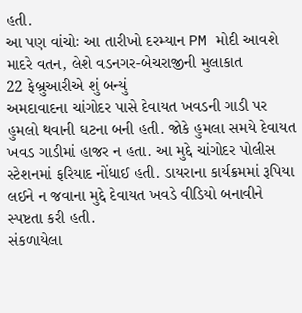હતી.
આ પણ વાંચોઃ આ તારીખો દરમ્યાન PM મોદી આવશે માદરે વતન, લેશે વડનગર-બેચરાજીની મુલાકાત
22 ફેબ્રુઆરીએ શું બન્યું
અમદાવાદના ચાંગોદર પાસે દેવાયત ખવડની ગાડી પર હુમલો થવાની ઘટના બની હતી. જોકે હુમલા સમયે દેવાયત ખવડ ગાડીમાં હાજર ન હતા. આ મુદ્દે ચાંગોદર પોલીસ સ્ટેશનમાં ફરિયાદ નોંધાઈ હતી. ડાયરાના કાર્યક્રમમાં રૂપિયા લઈને ન જવાના મુદ્દે દેવાયત ખવડે વીડિયો બનાવીને સ્પષ્ટતા કરી હતી.
સંકળાયેલા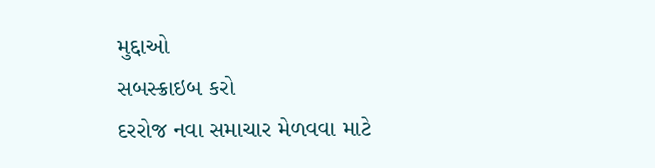મુદ્દાઓ
સબસ્ક્રાઇબ કરો
દરરોજ નવા સમાચાર મેળવવા માટે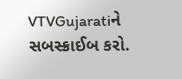VTVGujaratiને સબસ્ક્રાઈબ કરો.